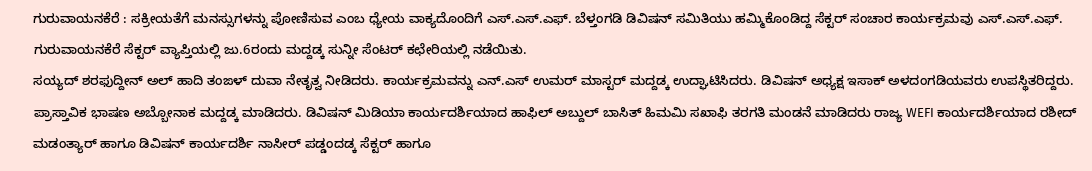ಗುರುವಾಯನಕೆರೆ : ಸಕ್ರೀಯತೆಗೆ ಮನಸ್ಸುಗಳನ್ನು ಪೋಣಿಸುವ ಎಂಬ ಧ್ಯೇಯ ವಾಕ್ಯದೊಂದಿಗೆ ಎಸ್.ಎಸ್.ಎಫ್. ಬೆಳ್ತಂಗಡಿ ಡಿವಿಷನ್ ಸಮಿತಿಯು ಹಮ್ಮಿಕೊಂಡಿದ್ದ ಸೆಕ್ಟರ್ ಸಂಚಾರ ಕಾರ್ಯಕ್ರಮವು ಎಸ್.ಎಸ್.ಎಫ್. ಗುರುವಾಯನಕೆರೆ ಸೆಕ್ಟರ್ ವ್ಯಾಪ್ತಿಯಲ್ಲಿ ಜು.6ರಂದು ಮದ್ದಡ್ಕ ಸುನ್ನೀ ಸೆಂಟರ್ ಕಛೇರಿಯಲ್ಲಿ ನಡೆಯಿತು.
ಸಯ್ಯದ್ ಶರಫುದ್ದೀನ್ ಅಲ್ ಹಾದಿ ತಂಙಳ್ ದುವಾ ನೇತೃತ್ವ ನೀಡಿದರು. ಕಾರ್ಯಕ್ರಮವನ್ನು ಎನ್.ಎಸ್ ಉಮರ್ ಮಾಸ್ಟರ್ ಮದ್ದಡ್ಕ ಉದ್ಘಾಟಿಸಿದರು. ಡಿವಿಷನ್ ಅಧ್ಯಕ್ಷ ಇಸಾಕ್ ಅಳದಂಗಡಿಯವರು ಉಪಸ್ಥಿತರಿದ್ದರು.
ಪ್ರಾಸ್ತಾವಿಕ ಭಾಷಣ ಅಬ್ಬೋನಾಕ ಮದ್ದಡ್ಕ ಮಾಡಿದರು. ಡಿವಿಷನ್ ಮಿಡಿಯಾ ಕಾರ್ಯದರ್ಶಿಯಾದ ಹಾಫಿಲ್ ಅಬ್ದುಲ್ ಬಾಸಿತ್ ಹಿಮಮಿ ಸಖಾಫಿ ತರಗತಿ ಮಂಡನೆ ಮಾಡಿದರು ರಾಜ್ಯ WEFI ಕಾರ್ಯದರ್ಶಿಯಾದ ರಶೀದ್ ಮಡಂತ್ಯಾರ್ ಹಾಗೂ ಡಿವಿಷನ್ ಕಾರ್ಯದರ್ಶಿ ನಾಸೀರ್ ಪಡ್ಡಂದಡ್ಕ ಸೆಕ್ಟರ್ ಹಾಗೂ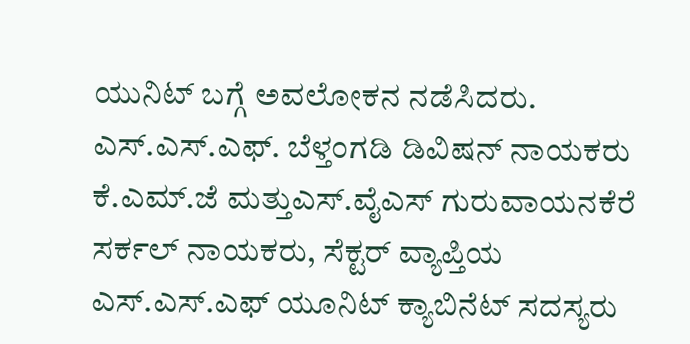ಯುನಿಟ್ ಬಗ್ಗೆ ಅವಲೋಕನ ನಡೆಸಿದರು. ಎಸ್.ಎಸ್.ಎಫ್. ಬೆಳ್ತಂಗಡಿ ಡಿವಿಷನ್ ನಾಯಕರು ಕೆ.ಎಮ್.ಜೆ ಮತ್ತುಎಸ್.ವೈಎಸ್ ಗುರುವಾಯನಕೆರೆ ಸರ್ಕಲ್ ನಾಯಕರು, ಸೆಕ್ಟರ್ ವ್ಯಾಪ್ತಿಯ ಎಸ್.ಎಸ್.ಎಫ್ ಯೂನಿಟ್ ಕ್ಯಾಬಿನೆಟ್ ಸದಸ್ಯರು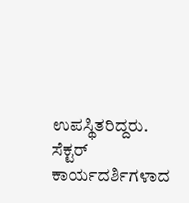ಉಪಸ್ಥಿತರಿದ್ದರು.
ಸೆಕ್ಟರ್ ಕಾರ್ಯದರ್ಶಿಗಳಾದ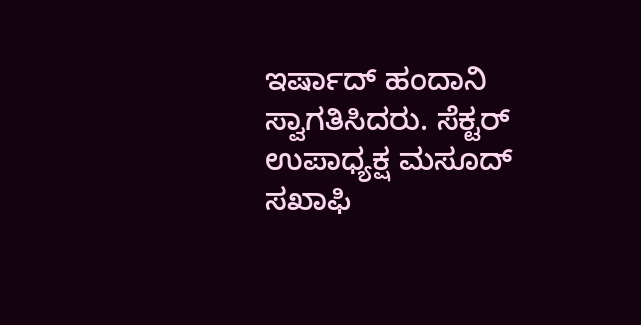ಇರ್ಷಾದ್ ಹಂದಾನಿ ಸ್ವಾಗತಿಸಿದರು. ಸೆಕ್ಟರ್ ಉಪಾಧ್ಯಕ್ಷ ಮಸೂದ್ ಸಖಾಫಿ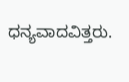ಧನ್ಯವಾದವಿತ್ತರು.